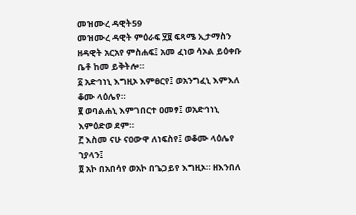መዝሙረ ዳዊት59
መዝሙረ ዳዊት ምዕራፍ ፶፱ ፍጻሜ ኢታማስን ዘዳዊት አርአየ ምስሐፍ፤ አመ ፈነወ ሳኦል ይዕቀቡ ቤቶ ከመ ይቅትሎ።
፩ አድኅነኒ እግዚኦ እምፀርየ፤ ወአንግፈኒ እምእለ ቆሙ ላዕሌየ።
፪ ወባልሐኒ እምገበርተ ዐመፃ፤ ወአድኅነኒ እምዕድወ ደም።
፫ እስመ ናሁ ናዐውዋ ለነፍስየ፤ ወቆሙ ላዕሌየ ኀያላን፤
፬ አኮ በአበሳየ ወአኮ በጌጋይየ እግዚኦ። ዘእንበለ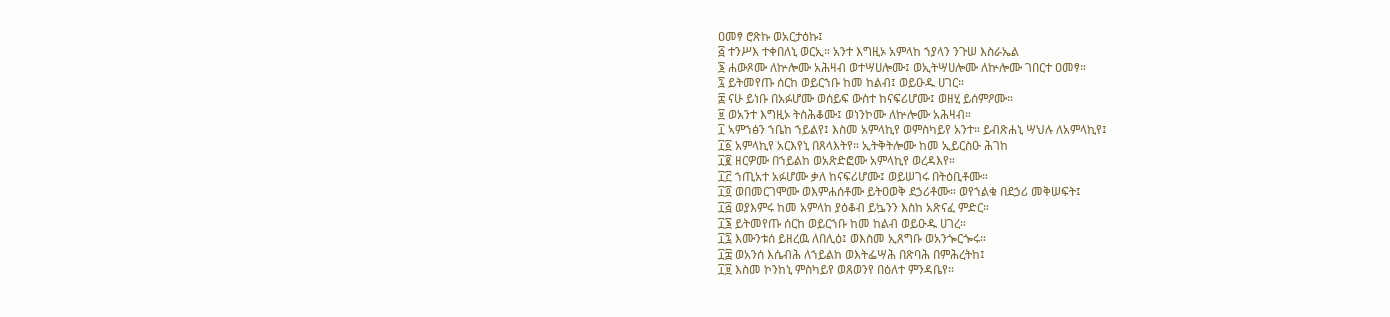ዐመፃ ሮጽኩ ወአርታዕኩ፤
፭ ተንሥእ ተቀበለኒ ወርኢ። አንተ እግዚኦ አምላከ ኀያላን ንጉሠ እስራኤል
፮ ሐውጾሙ ለኵሎሙ አሕዛብ ወተሣሀሎሙ፤ ወኢትሣሀሎሙ ለኵሎሙ ገበርተ ዐመፃ።
፯ ይትመየጡ ሰርከ ወይርኀቡ ከመ ከልብ፤ ወይዑዱ ሀገር።
፰ ናሁ ይነቡ በአፉሆሙ ወሰይፍ ውስተ ከናፍሪሆሙ፤ ወዘሂ ይሰምዖሙ።
፱ ወአንተ እግዚኦ ትስሕቆሙ፤ ወነንኮሙ ለኵሎሙ አሕዛብ።
፲ ኣምኀፅን ኀቤከ ኀይልየ፤ እስመ አምላኪየ ወምስካይየ አንተ። ይብጽሐኒ ሣህሉ ለአምላኪየ፤
፲፩ አምላኪየ አርእየኒ በጸላእትየ። ኢትቅትሎሙ ከመ ኢይርስዑ ሕገከ
፲፪ ዘርዎሙ በኀይልከ ወአጽድፎሙ አምላኪየ ወረዳእየ።
፲፫ ኀጢአተ አፉሆሙ ቃለ ከናፍሪሆሙ፤ ወይሠገሩ በትዕቢቶሙ።
፲፬ ወበመርገሞሙ ወእምሐሰቶሙ ይትዐወቅ ደኃሪቶሙ። ወየኀልቁ በደኃሪ መቅሠፍት፤
፲፭ ወያእምሩ ከመ አምላከ ያዕቆብ ይኴንን እስከ አጽናፈ ምድር።
፲፮ ይትመየጡ ሰርከ ወይርኀቡ ከመ ከልብ ወይዑዱ ሀገረ።
፲፯ እሙንቱሰ ይዘረዉ ለበሊዕ፤ ወእስመ ኢጸግቡ ወአንጐርጐሩ።
፲፰ ወአንሰ እሴብሕ ለኀይልከ ወእትፌሣሕ በጽባሕ በምሕረትከ፤
፲፱ እስመ ኮንከኒ ምስካይየ ወጸወንየ በዕለተ ምንዳቤየ።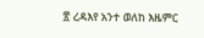፳ ረዳእየ አንተ ወለከ እዜምር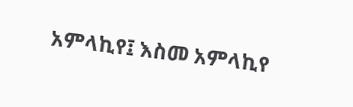አምላኪየ፤ እስመ አምላኪየ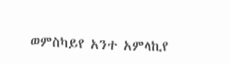ወምስካይየ አንተ አምላኪየ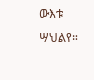ውእቱ ሣህልየ።